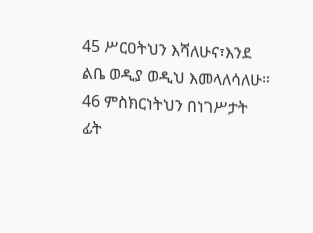45 ሥርዐትህን እሻለሁና፣እንደ ልቤ ወዲያ ወዲህ እመላለሳለሁ።
46 ምስክርነትህን በነገሥታት ፊት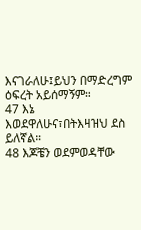እናገራለሁ፤ይህን በማድረግም ዕፍረት አይሰማኝም።
47 እኔ እወደዋለሁና፣በትእዛዝህ ደስ ይለኛል።
48 እጆቼን ወደምወዳቸው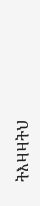ትእዛዛትህ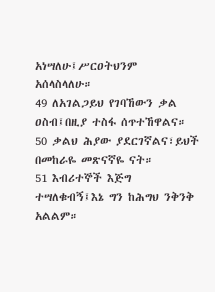አነሣለሁ፤ሥርዐትህንም አሰላስላለሁ።
49 ለአገልጋይህ የገባኸውን ቃል ዐስብ፤በዚያ ተስፋ ሰጥተኸዋልና።
50 ቃልህ ሕያው ያደርገኛልና፣ይህች በመከራዬ መጽናኛዬ ናት።
51 እብሪተኞች እጅግ ተሣለቁብኝ፤እኔ ግን ከሕግህ ንቅንቅ አልልም።